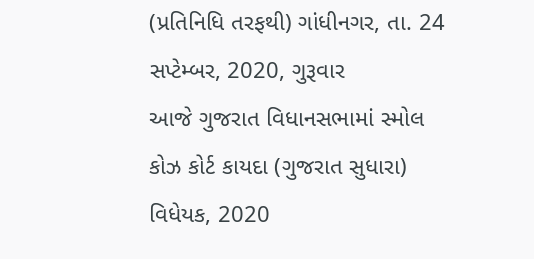(પ્રતિનિધિ તરફથી) ગાંધીનગર, તા. 24 સપ્ટેમ્બર, 2020, ગુરૂવાર
આજે ગુજરાત વિધાનસભામાં સ્મોલ કોઝ કોર્ટ કાયદા (ગુજરાત સુધારા) વિધેયક, 2020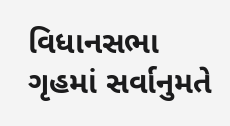વિધાનસભા ગૃહમાં સર્વાનુમતે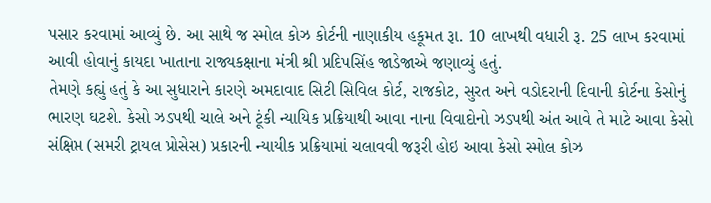પસાર કરવામાં આવ્યું છે. આ સાથે જ સ્મોલ કોઝ કોર્ટની નાણાકીય હકૂમત રૂા. 10 લાખથી વધારી રૂ. 25 લાખ કરવામાં આવી હોવાનું કાયદા ખાતાના રાજ્યકક્ષાના મંત્રી શ્રી પ્રદિપસિંહ જાડેજાએ જણાવ્યું હતું.
તેમણે કહ્યું હતું કે આ સુધારાને કારણે અમદાવાદ સિટી સિવિલ કોર્ટ, રાજકોટ, સુરત અને વડોદરાની દિવાની કોર્ટના કેસોનું ભારણ ઘટશે. કેસો ઝડપથી ચાલે અને ટૂંકી ન્યાયિક પ્રક્રિયાથી આવા નાના વિવાદોનો ઝડપથી અંત આવે તે માટે આવા કેસો સંક્ષિપ્ત (સમરી ટ્રાયલ પ્રોસેસ) પ્રકારની ન્યાયીક પ્રક્રિયામાં ચલાવવી જરૂરી હોઇ આવા કેસો સ્મોલ કોઝ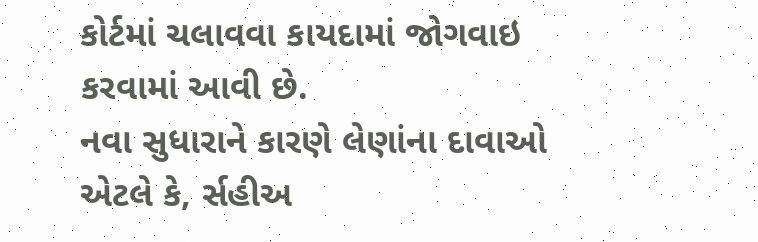કોર્ટમાં ચલાવવા કાયદામાં જોગવાઇ કરવામાં આવી છે.
નવા સુધારાને કારણે લેણાંના દાવાઓ એટલે કે, ર્સહીઅ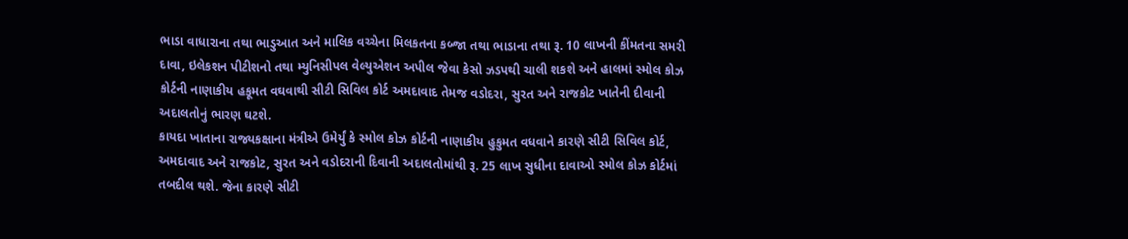ભાડા વાધારાના તથા ભાડુઆત અને માલિક વચ્ચેના મિલકતના કબ્જા તથા ભાડાના તથા રૂ. 10 લાખની કીંમતના સમરી દાવા, ઇલેકશન પીટીશનો તથા મ્યુનિસીપલ વેલ્યુએશન અપીલ જેવા કેસો ઝડપથી ચાલી શકશે અને હાલમાં સ્મોલ કોઝ કોર્ટની નાણાકીય હકૂમત વઘવાથી સીટી સિવિલ કોર્ટ અમદાવાદ તેમજ વડોદરા, સુરત અને રાજકોટ ખાતેની દીવાની અદાલતોનું ભારણ ઘટશે.
કાયદા ખાતાના રાજ્યકક્ષાના મંત્રીએ ઉમેર્યું કે સ્મોલ કોઝ કોર્ટની નાણાકીય હુકુમત વધવાને કારણે સીટી સિવિલ કોર્ટ, અમદાવાદ અને રાજકોટ, સુરત અને વડોદરાની દિવાની અદાલતોમાંથી રૂ. 25 લાખ સુધીના દાવાઓ સ્મોલ કોઝ કોર્ટમાં તબદીલ થશે. જેના કારણે સીટી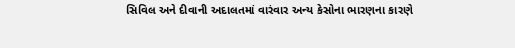સિવિલ અને દીવાની અદાલતમાં વારંવાર અન્ય કેસોના ભારણના કારણે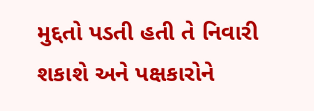મુદ્દતો પડતી હતી તે નિવારી શકાશે અને પક્ષકારોને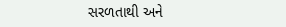સરળતાથી અને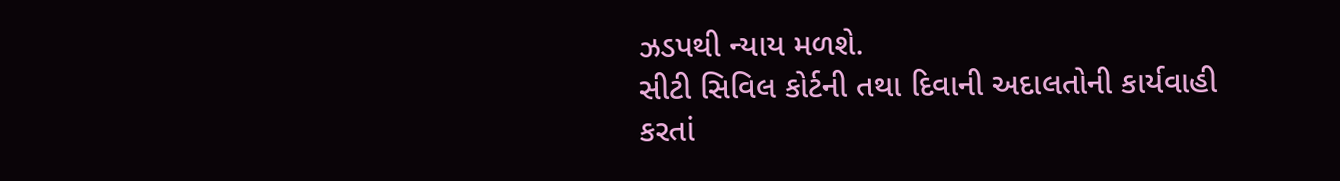ઝડપથી ન્યાય મળશે.
સીટી સિવિલ કોર્ટની તથા દિવાની અદાલતોની કાર્યવાહી કરતાં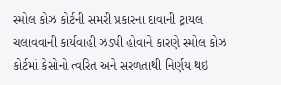સ્મોલ કોઝ કોર્ટની સમરી પ્રકારના દાવાની ટ્રાયલ ચલાવવાની કાર્યવાહી ઝડપી હોવાને કારણે સ્મોલ કોઝ કોર્ટમાં કેસોનો ત્વરિત અને સરળતાથી નિર્ણય થઇ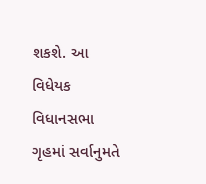શકશે. આ વિધેયક વિધાનસભા ગૃહમાં સર્વાનુમતે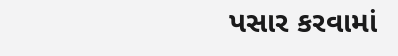પસાર કરવામાં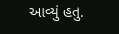આવ્યું હતુ.